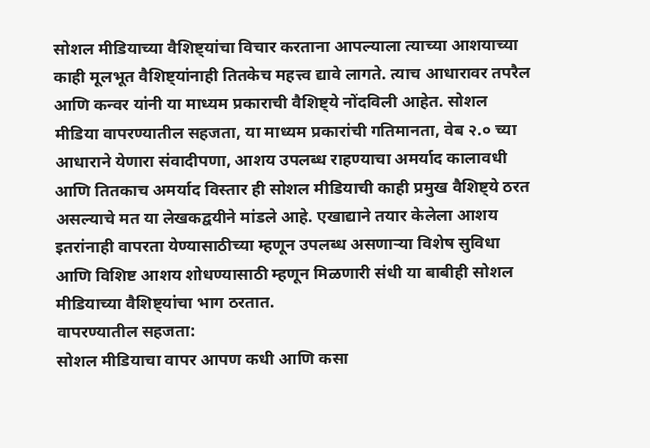सोशल मीडियाच्या वैशिष्ट्यांचा विचार करताना आपल्याला त्याच्या आशयाच्या काही मूलभूत वैशिष्ट्यांनाही तितकेच महत्त्व द्यावे लागते. त्याच आधारावर तपरैल आणि कन्वर यांनी या माध्यम प्रकाराची वैशिष्ट्ये नोंदविली आहेत. सोशल मीडिया वापरण्यातील सहजता, या माध्यम प्रकारांची गतिमानता, वेब २.० च्या आधाराने येणारा संवादीपणा, आशय उपलब्ध राहण्याचा अमर्याद कालावधी आणि तितकाच अमर्याद विस्तार ही सोशल मीडियाची काही प्रमुख वैशिष्ट्ये ठरत असल्याचे मत या लेखकद्वयीने मांडले आहे. एखाद्याने तयार केलेला आशय इतरांनाही वापरता येण्यासाठीच्या म्हणून उपलब्ध असणाऱ्या विशेष सुविधा आणि विशिष्ट आशय शोधण्यासाठी म्हणून मिळणारी संधी या बाबीही सोशल मीडियाच्या वैशिष्ट्यांचा भाग ठरतात.
वापरण्यातील सहजता:
सोशल मीडियाचा वापर आपण कधी आणि कसा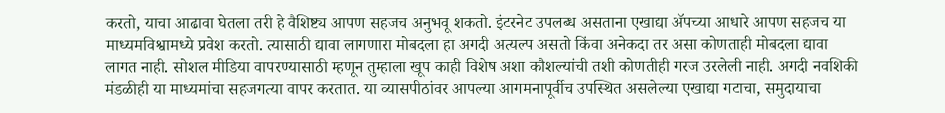करतो, याचा आढावा घेतला तरी हे वैशिष्ट्य आपण सहजच अनुभवू शकतो. इंटरनेट उपलब्ध असताना एखाद्या ॲपच्या आधारे आपण सहजच या माध्यमविश्वामध्ये प्रवेश करतो. त्यासाठी द्यावा लागणारा मोबदला हा अगदी अत्यल्प असतो किंवा अनेकदा तर असा कोणताही मोबदला द्यावा लागत नाही. सोशल मीडिया वापरण्यासाठी म्हणून तुम्हाला खूप काही विशेष अशा कौशल्यांची तशी कोणतीही गरज उरलेली नाही. अगदी नवशिकी मंडळीही या माध्यमांचा सहजगत्या वापर करतात. या व्यासपीठांवर आपल्या आगमनापूर्वीच उपस्थित असलेल्या एखाद्या गटाचा, समुदायाचा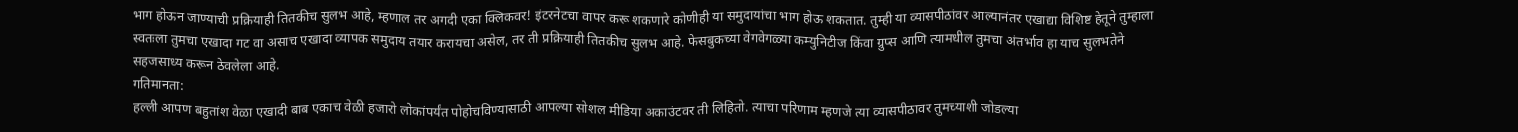भाग होऊन जाण्याची प्रक्रियाही तितकीच सुलभ आहे, म्हणाल तर अगदी एका क्लिकवर! इंटरनेटचा वापर करू शकणारे कोणीही या समुदायांचा भाग होऊ शकतात. तुम्ही या व्यासपीठांवर आल्यानंतर एखाद्या विशिष्ट हेतूने तुम्हाला स्वतःला तुमचा एखादा गट वा असाच एखादा व्यापक समुदाय तयार करायचा असेल, तर ती प्रक्रियाही तितकीच सुलभ आहे. फेसबुकच्या वेगवेगळ्या कम्युनिटीज किंवा ग्रुप्स आणि त्यामधील तुमचा अंतर्भाव हा याच सुलभतेने सहजसाध्य करून ठेवलेला आहे.
गतिमानता:
हल्ली आपण बहुतांश वेळा एखादी बाब एकाच वेळी हजारो लोकांपर्यंत पोहोचविण्यासाठी आपल्या सोशल मीडिया अकाउंटवर ती लिहितो. त्याचा परिणाम म्हणजे त्या व्यासपीठावर तुमच्याशी जोडल्या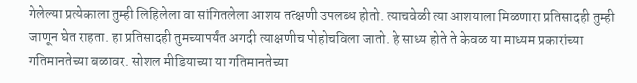गेलेल्या प्रत्येकाला तुम्ही लिहिलेला वा सांगितलेला आशय तत्क्षणी उपलब्ध होतो. त्याचवेळी त्या आशयाला मिळणारा प्रतिसादही तुम्ही जाणून घेत राहता. हा प्रतिसादही तुमच्यापर्यंत अगदी त्याक्षणीच पोहोचविला जातो. हे साध्य होते ते केवळ या माध्यम प्रकारांच्या गतिमानतेच्या बळावर. सोशल मीडियाच्या या गतिमानतेच्या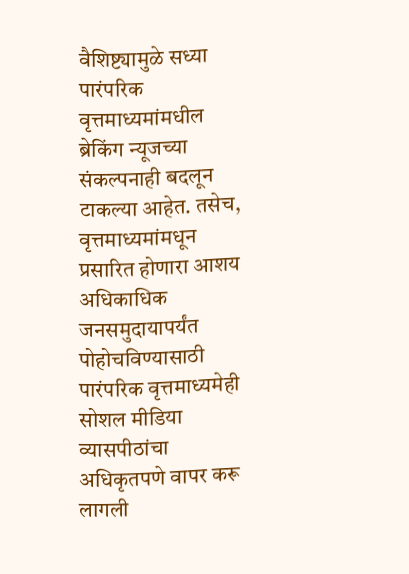वैशिष्ट्यामुळे सध्या पारंपरिक वृत्तमाध्यमांमधील ब्रेकिंग न्यूजच्या संकल्पनाही बदलून टाकल्या आहेत. तसेच, वृत्तमाध्यमांमधून प्रसारित होणारा आशय अधिकाधिक जनसमुदायापर्यंत पोहोचविण्यासाठी पारंपरिक वृत्तमाध्यमेही सोशल मीडिया व्यासपीठांचा अधिकृतपणे वापर करू लागली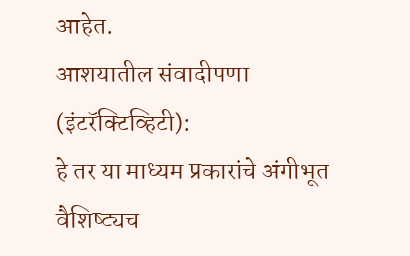आहेत.
आशयातील संवादीपणा (इंटरॅक्टिव्हिटी):
हे तर या माध्यम प्रकारांचे अंगीभूत वैशिष्ट्यच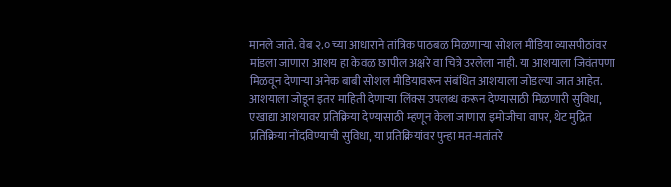मानले जाते. वेब २.० च्या आधाराने तांत्रिक पाठबळ मिळणाऱ्या सोशल मीडिया व्यासपीठांवर मांडला जाणारा आशय हा केवळ छापील अक्षरे वा चित्रे उरलेला नाही. या आशयाला जिवंतपणा मिळवून देणाऱ्या अनेक बाबी सोशल मीडियावरून संबंधित आशयाला जोडल्या जात आहेत. आशयाला जोडून इतर माहिती देणाऱ्या लिंक्स उपलब्ध करून देण्यासाठी मिळणारी सुविधा, एखाद्या आशयावर प्रतिक्रिया देण्यासाठी म्हणून केला जाणारा इमोजीचा वापर, थेट मुद्रित प्रतिक्रिया नोंदविण्याची सुविधा, या प्रतिक्रियांवर पुन्हा मत-मतांतरे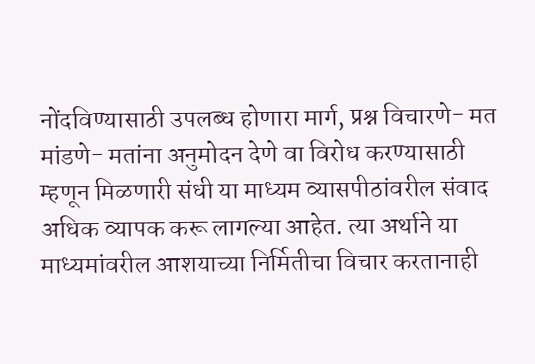नोंदविण्यासाठी उपलब्ध होणारा मार्ग, प्रश्न विचारणे- मत मांडणे- मतांना अनुमोदन देणे वा विरोध करण्यासाठी म्हणून मिळणारी संधी या माध्यम व्यासपीठांवरील संवाद अधिक व्यापक करू लागल्या आहेत. त्या अर्थाने या माध्यमांवरील आशयाच्या निर्मितीचा विचार करतानाही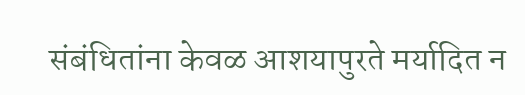संबंधितांना केवळ आशयापुरते मर्यादित न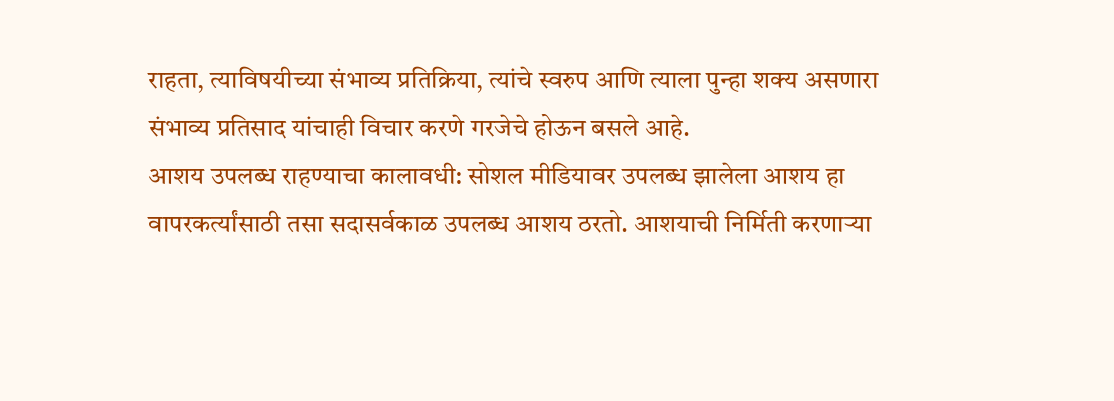राहता, त्याविषयीच्या संभाव्य प्रतिक्रिया, त्यांचे स्वरुप आणि त्याला पुन्हा शक्य असणारा संभाव्य प्रतिसाद यांचाही विचार करणे गरजेचे होऊन बसले आहे.
आशय उपलब्ध राहण्याचा कालावधी: सोशल मीडियावर उपलब्ध झालेला आशय हा वापरकर्त्यांसाठी तसा सदासर्वकाळ उपलब्ध आशय ठरतो. आशयाची निर्मिती करणाऱ्या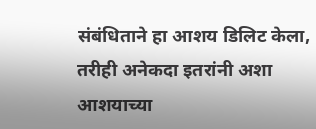संबंधिताने हा आशय डिलिट केला, तरीही अनेकदा इतरांनी अशा आशयाच्या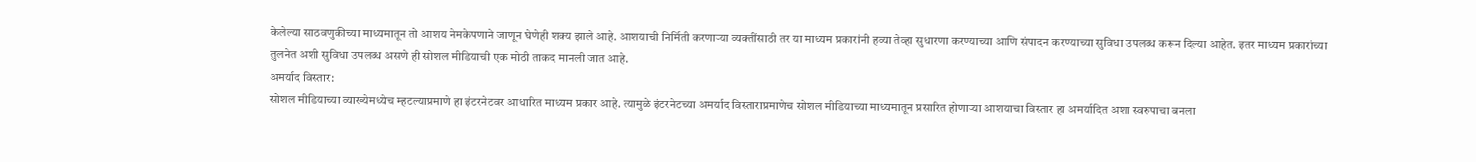केलेल्या साठवणुकीच्या माध्यमातून तो आशय नेमकेपणाने जाणून घेणेही शक्य झाले आहे. आशयाची निर्मिती करणाऱ्या व्यक्तींसाठी तर या माध्यम प्रकारांनी हव्या तेव्हा सुधारणा करण्याच्या आणि संपादन करण्याच्या सुविधा उपलब्ध करून दिल्या आहेत. इतर माध्यम प्रकारांच्या तुलनेत अशी सुविधा उपलब्ध असणे ही सोशल मीडियाची एक मोठी ताकद मानली जात आहे.
अमर्याद विस्तार:
सोशल मीडियाच्या व्याख्येमध्येच म्हटल्याप्रमाणे हा इंटरनेटवर आधारित माध्यम प्रकार आहे. त्यामुळे इंटरनेटच्या अमर्याद विस्ताराप्रमाणेच सोशल मीडियाच्या माध्यमातून प्रसारित होणाऱ्या आशयाचा विस्तार हा अमर्यादित अशा स्वरुपाचा बनला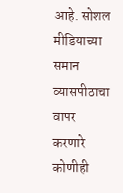आहे. सोशल मीडियाच्या समान व्यासपीठाचा वापर करणारे कोणीही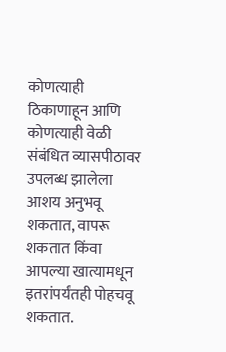कोणत्याही ठिकाणाहून आणि कोणत्याही वेळी संबंधित व्यासपीठावर उपलब्ध झालेला आशय अनुभवू शकतात, वापरू शकतात किंवा आपल्या खात्यामधून इतरांपर्यंतही पोहचवू शकतात.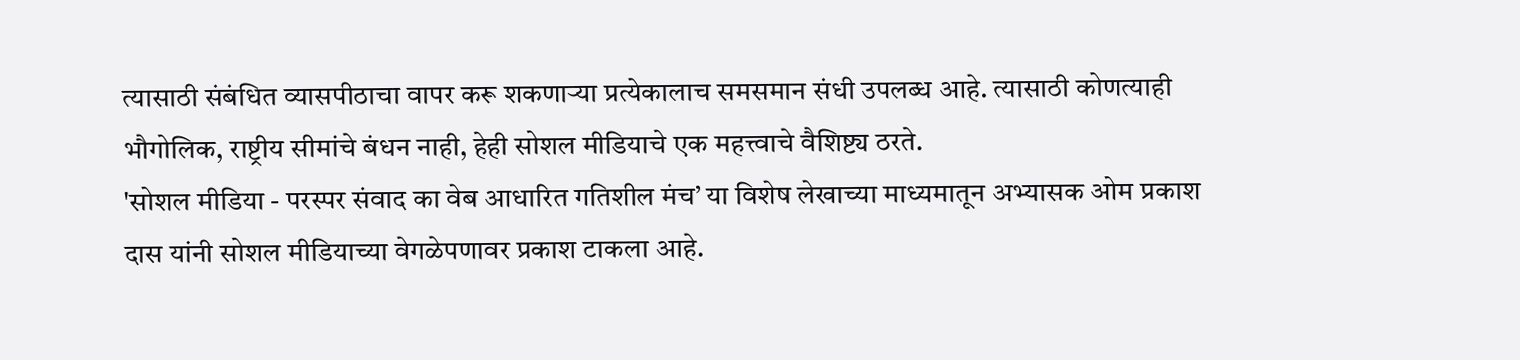त्यासाठी संबंधित व्यासपीठाचा वापर करू शकणाऱ्या प्रत्येकालाच समसमान संधी उपलब्ध आहे. त्यासाठी कोणत्याही भौगोलिक, राष्ट्रीय सीमांचे बंधन नाही, हेही सोशल मीडियाचे एक महत्त्वाचे वैशिष्ट्य ठरते.
'सोशल मीडिया - परस्पर संवाद का वेब आधारित गतिशील मंच’ या विशेष लेखाच्या माध्यमातून अभ्यासक ओम प्रकाश दास यांनी सोशल मीडियाच्या वेगळेपणावर प्रकाश टाकला आहे.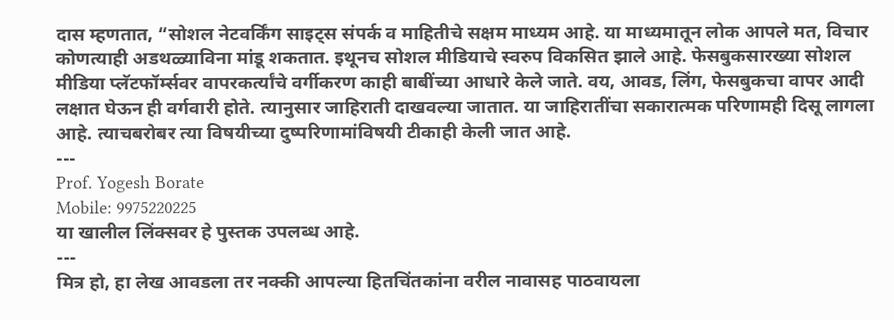दास म्हणतात, “सोशल नेटवर्किंग साइट्स संपर्क व माहितीचे सक्षम माध्यम आहे. या माध्यमातून लोक आपले मत, विचार कोणत्याही अडथळ्याविना मांडू शकतात. इथूनच सोशल मीडियाचे स्वरुप विकसित झाले आहे. फेसबुकसारख्या सोशल मीडिया प्लॅटफॉर्म्सवर वापरकर्त्यांचे वर्गीकरण काही बाबींच्या आधारे केले जाते. वय, आवड, लिंग, फेसबुकचा वापर आदी लक्षात घेऊन ही वर्गवारी होते. त्यानुसार जाहिराती दाखवल्या जातात. या जाहिरातींचा सकारात्मक परिणामही दिसू लागला आहे. त्याचबरोबर त्या विषयीच्या दुष्परिणामांविषयी टीकाही केली जात आहे.
---
Prof. Yogesh Borate
Mobile: 9975220225
या खालील लिंक्सवर हे पुस्तक उपलब्ध आहे.
---
मित्र हो, हा लेख आवडला तर नक्की आपल्या हितचिंतकांना वरील नावासह पाठवायला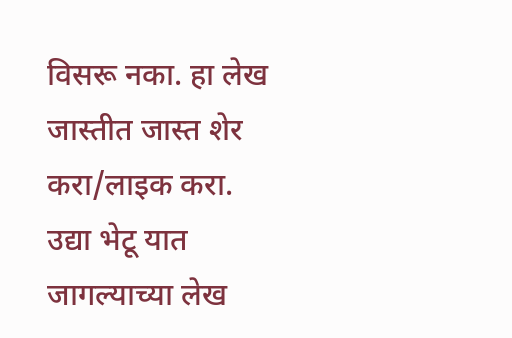विसरू नका. हा लेख जास्तीत जास्त शेर करा/लाइक करा. उद्या भेटू यात जागल्याच्या लेख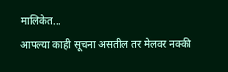मालिकेत...
आपल्या काही सूचना असतील तर मेलवर नक्की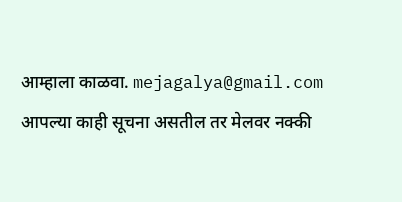आम्हाला काळवा. mejagalya@gmail.com
आपल्या काही सूचना असतील तर मेलवर नक्की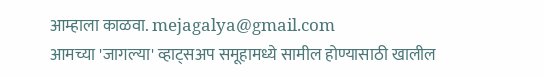आम्हाला काळवा. mejagalya@gmail.com
आमच्या 'जागल्या' व्हाट्सअप समूहामध्ये सामील होण्यासाठी खालील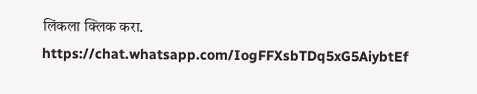लिंकला क्लिक करा.
https://chat.whatsapp.com/IogFFXsbTDq5xG5AiybtEf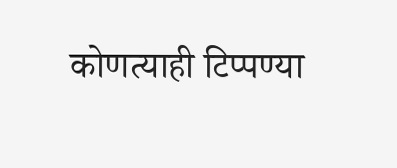कोणत्याही टिप्पण्या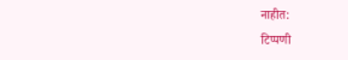नाहीत:
टिप्पणी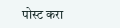पोस्ट करा